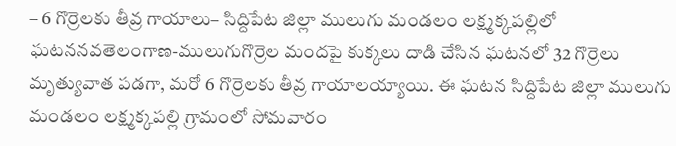– 6 గొర్రెలకు తీవ్ర గాయాలు– సిద్దిపేట జిల్లా ములుగు మండలం లక్ష్మక్కపల్లిలో ఘటననవతెలంగాణ-ములుగుగొర్రెల మందపై కుక్కలు దాడి చేసిన ఘటనలో 32 గొర్రెలు మృత్యువాత పడగా, మరో 6 గొర్రెలకు తీవ్ర గాయాలయ్యాయి. ఈ ఘటన సిద్దిపేట జిల్లా ములుగు మండలం లక్ష్మక్కపల్లి గ్రామంలో సోమవారం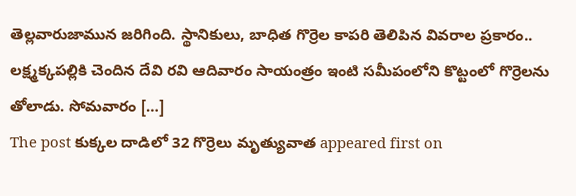తెల్లవారుజామున జరిగింది. స్థానికులు, బాధిత గొర్రెల కాపరి తెలిపిన వివరాల ప్రకారం.. లక్ష్మక్కపల్లికి చెందిన దేవి రవి ఆదివారం సాయంత్రం ఇంటి సమీపంలోని కొట్టంలో గొర్రెలను తోలాడు. సోమవారం […]
The post కుక్కల దాడిలో 32 గొర్రెలు మృత్యువాత appeared first on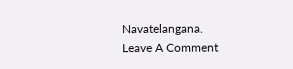Navatelangana.
Leave A Comment